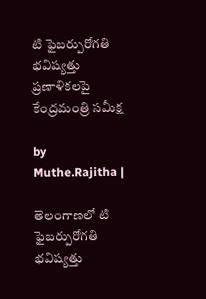టి ఫైబర్పురోగతి భవిష్యత్తు ప్రణాళికలపై కేంద్రమంత్రి సమీక్ష

by Muthe.Rajitha |

తెలంగాణలో టి ఫైబర్పురోగతి భవిష్యత్తు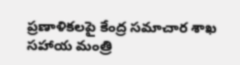ప్రణాళికలపై కేంద్ర సమాచార శాఖ సహాయ మంత్రి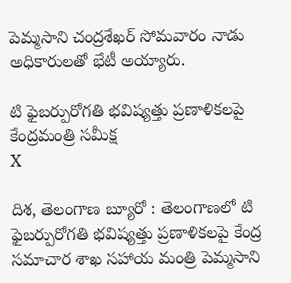పెమ్మసాని చంద్రశేఖర్ సోమవారం నాడు అధికారులతో భేటీ అయ్యారు.

టి ఫైబర్పురోగతి భవిష్యత్తు ప్రణాళికలపై కేంద్రమంత్రి సమీక్ష
X

దిశ, తెలంగాణ బ్యూరో : తెలంగాణలో టి ఫైబర్పురోగతి భవిష్యత్తు ప్రణాళికలపై కేంద్ర సమాచార శాఖ సహాయ మంత్రి పెమ్మసాని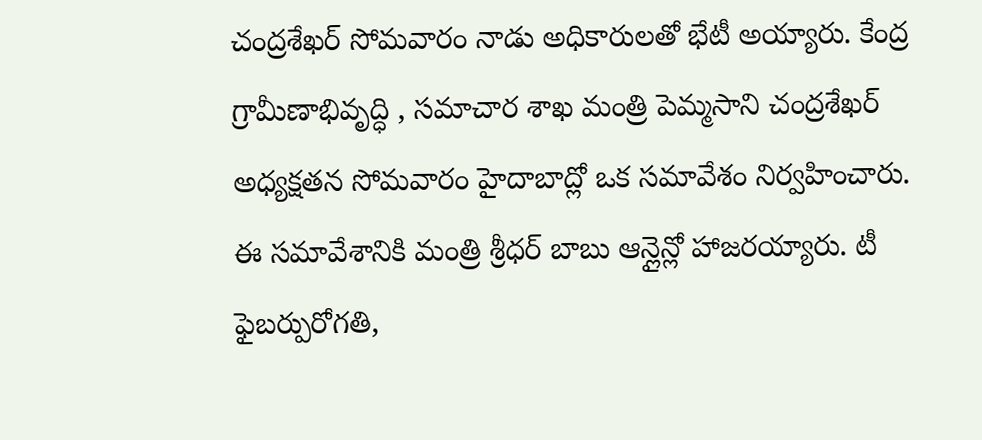చంద్రశేఖర్ సోమవారం నాడు అధికారులతో భేటీ అయ్యారు. కేంద్ర గ్రామీణాభివృద్ధి , సమాచార శాఖ మంత్రి పెమ్మసాని చంద్రశేఖర్ అధ్యక్షతన సోమవారం హైదాబాద్లో ఒక సమావేశం నిర్వహించారు. ఈ సమావేశానికి మంత్రి శ్రీధర్ బాబు ఆన్లైన్లో హాజరయ్యారు. టీ ఫైబర్పురోగతి,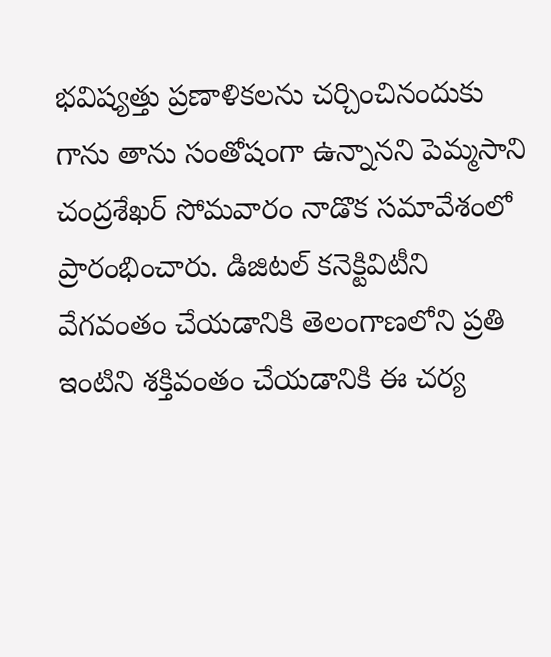భవిష్యత్తు ప్రణాళికలను చర్చించినందుకు గాను తాను సంతోషంగా ఉన్నానని పెమ్మసాని చంద్రశేఖర్ సోమవారం నాడొక సమావేశంలో ప్రారంభించారు. డిజిటల్ కనెక్టివిటీని వేగవంతం చేయడానికి తెలంగాణలోని ప్రతి ఇంటిని శక్తివంతం చేయడానికి ఈ చర్య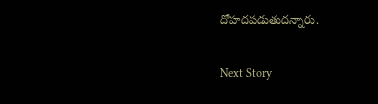దోహదపడుతుదన్నారు.

Next Story